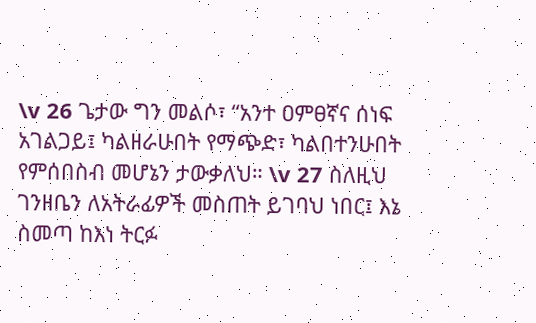\v 26 ጌታው ግን መልሶ፣ “አንተ ዐምፀኛና ሰነፍ አገልጋይ፤ ካልዘራሁበት የማጭድ፣ ካልበተንሁበት የምሰበስብ መሆኔን ታውቃለህ። \v 27 ስለዚህ ገንዘቤን ለአትራፊዎች መስጠት ይገባህ ነበር፤ እኔ ስመጣ ከእነ ትርፉ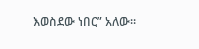እወስደው ነበር” አለው።